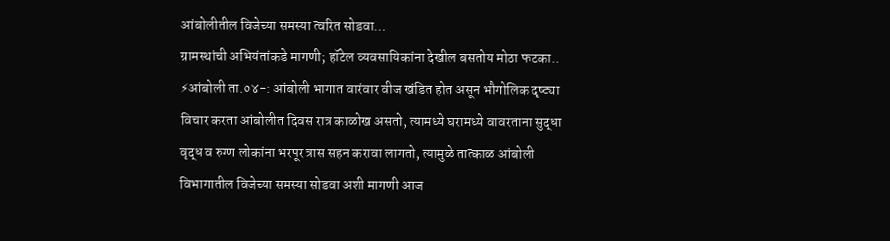आंबोलीतील विजेच्या समस्या त्वरित सोडवा…
ग्रामस्थांची अभियंतांकडे मागणी; हॉटेल व्यवसायिकांना देखील बसतोय मोठा फटका.. ⚡आंबोली ता.०४-: आंबोली भागात वारंवार वीज खंडित होत असून भौगोलिक दृष्ट्या विचार करता आंबोलीत दिवस रात्र काळोख असतो, त्यामध्ये घरामध्ये वावरताना सुद्धा वृद्ध व रुग्ण लोकांना भरपूर त्रास सहन करावा लागतो, त्यामुळे तात्काळ आंबोली विभागातील विजेच्या समस्या सोडवा अशी मागणी आज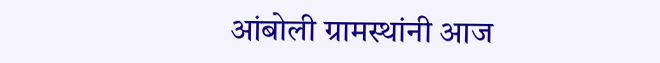आंबोली ग्रामस्थांनी आज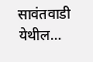सावंतवाडी येथील…